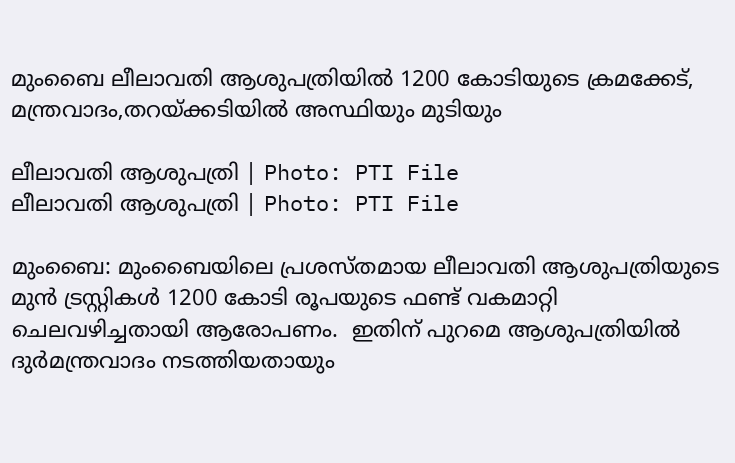മുംബൈ ലീലാവതി ആശുപത്രിയില്‍ 1200 കോടിയുടെ ക്രമക്കേട്, മന്ത്രവാദം,തറയ്ക്കടിയില്‍ അസ്ഥിയും മുടിയും

ലീലാവതി ആശുപത്രി | Photo: PTI File
ലീലാവതി ആശുപത്രി | Photo: PTI File

മുംബൈ: മുംബൈയിലെ പ്രശസ്തമായ ലീലാവതി ആശുപത്രിയുടെ മുന്‍ ട്രസ്റ്റികള്‍ 1200 കോടി രൂപയുടെ ഫണ്ട് വകമാറ്റി ചെലവഴിച്ചതായി ആരോപണം.  ഇതിന് പുറമെ ആശുപത്രിയില്‍ ദുര്‍മന്ത്രവാദം നടത്തിയതായും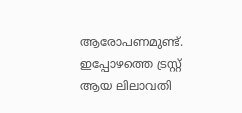ആരോപണമുണ്ട്. ഇപ്പോഴത്തെ ട്രസ്റ്റ് ആയ ലിലാവതി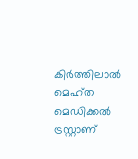കിര്‍ത്തിലാല്‍ മെഹ്ത മെഡിക്കല്‍ ട്രസ്റ്റാണ്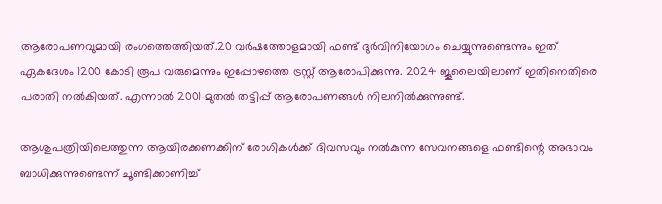ആരോപണവുമായി രംഗത്തെത്തിയത്.20 വര്‍ഷത്തോളമായി ഫണ്ട് ദുര്‍വിനിയോഗം ചെയ്യുന്നുണ്ടെന്നും ഇത് ഏകദേശം 1200 കോടി രൂപ വരുമെന്നും ഇപ്പോഴത്തെ ട്രസ്റ്റ് ആരോപിക്കുന്നു. 2024 ജൂലൈയിലാണ് ഇതിനെതിരെ പരാതി നല്‍കിയത്. എന്നാല്‍ 2001 മുതല്‍ തട്ടിപ്പ് ആരോപണങ്ങള്‍ നിലനില്‍ക്കുന്നുണ്ട്.

ആശുപത്രിയിലെത്തുന്ന ആയിരക്കണക്കിന് രോഗികള്‍ക്ക് ദിവസവും നല്‍കുന്ന സേവനങ്ങളെ ഫണ്ടിന്റെ അഭാവം ബാധിക്കുന്നുണ്ടെന്ന് ചൂണ്ടിക്കാണിച്ച്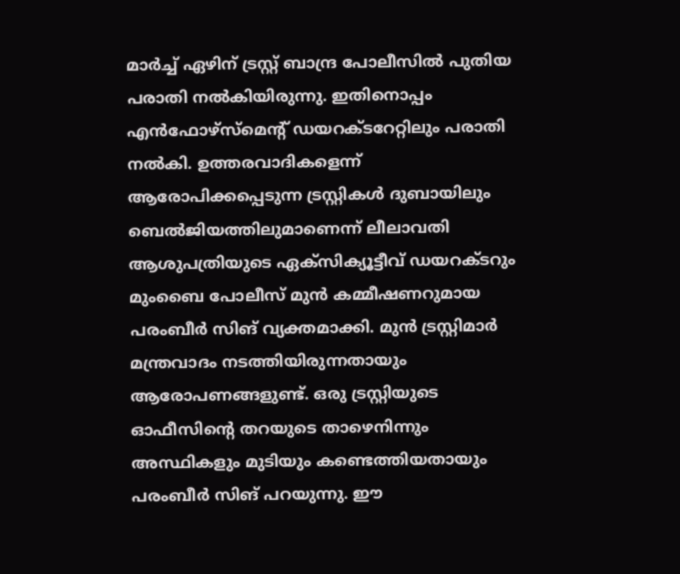മാര്‍ച്ച് ഏഴിന് ട്രസ്റ്റ് ബാന്ദ്ര പോലീസില്‍ പുതിയ പരാതി നല്‍കിയിരുന്നു. ഇതിനൊപ്പം എന്‍ഫോഴ്സ്മെന്റ് ഡയറക്ടറേറ്റിലും പരാതി നല്‍കി. ഉത്തരവാദികളെന്ന് ആരോപിക്കപ്പെടുന്ന ട്രസ്റ്റികള്‍ ദുബായിലും ബെല്‍ജിയത്തിലുമാണെന്ന് ലീലാവതി ആശുപത്രിയുടെ ഏക്സിക്യൂട്ടീവ് ഡയറക്ടറും മുംബൈ പോലീസ് മുന്‍ കമ്മീഷണറുമായ പരംബീര്‍ സിങ് വ്യക്തമാക്കി. മുന്‍ ട്രസ്റ്റിമാര്‍ മന്ത്രവാദം നടത്തിയിരുന്നതായും ആരോപണങ്ങളുണ്ട്. ഒരു ട്രസ്റ്റിയുടെ ഓഫീസിന്റെ തറയുടെ താഴെനിന്നും അസ്ഥികളും മുടിയും കണ്ടെത്തിയതായും പരംബീര്‍ സിങ് പറയുന്നു. ഈ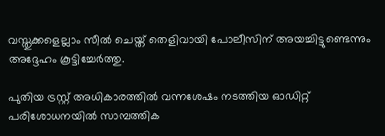വസ്തുക്കളെല്ലാം സീല്‍ ചെയ്ത് തെളിവായി പോലീസിന് അയച്ചിട്ടുണ്ടെന്നും അദ്ദേഹം കൂട്ടിച്ചേര്‍ത്തു.

പുതിയ ട്രസ്റ്റ് അധികാരത്തില്‍ വന്നശേഷം നടത്തിയ ഓഡിറ്റ് പരിശോധനയില്‍ സാമ്പത്തിക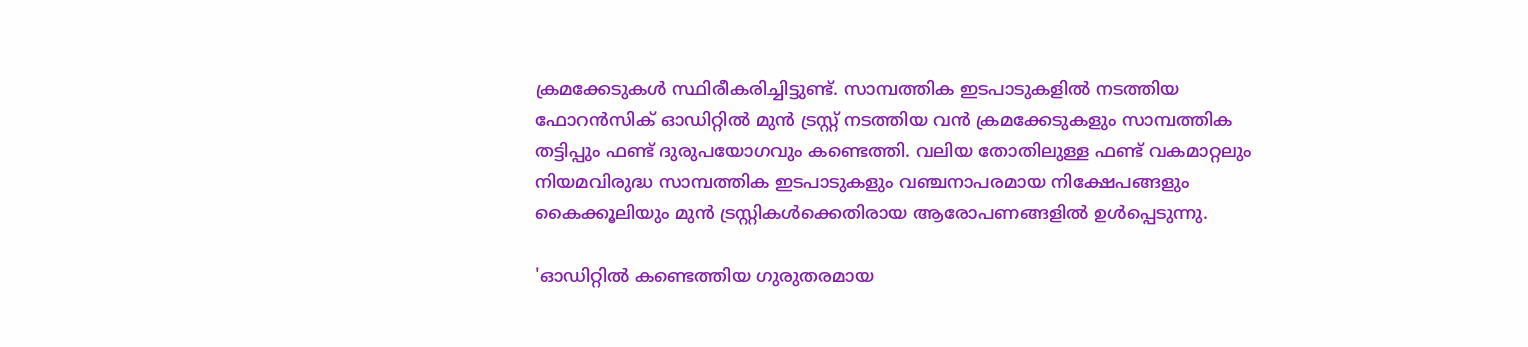ക്രമക്കേടുകള്‍ സ്ഥിരീകരിച്ചിട്ടുണ്ട്. സാമ്പത്തിക ഇടപാടുകളില്‍ നടത്തിയ ഫോറന്‍സിക് ഓഡിറ്റില്‍ മുന്‍ ട്രസ്റ്റ് നടത്തിയ വന്‍ ക്രമക്കേടുകളും സാമ്പത്തിക തട്ടിപ്പും ഫണ്ട് ദുരുപയോഗവും കണ്ടെത്തി. വലിയ തോതിലുള്ള ഫണ്ട് വകമാറ്റലും നിയമവിരുദ്ധ സാമ്പത്തിക ഇടപാടുകളും വഞ്ചനാപരമായ നിക്ഷേപങ്ങളും കൈക്കൂലിയും മുന്‍ ട്രസ്റ്റികള്‍ക്കെതിരായ ആരോപണങ്ങളില്‍ ഉള്‍പ്പെടുന്നു.

'ഓഡിറ്റില്‍ കണ്ടെത്തിയ ഗുരുതരമായ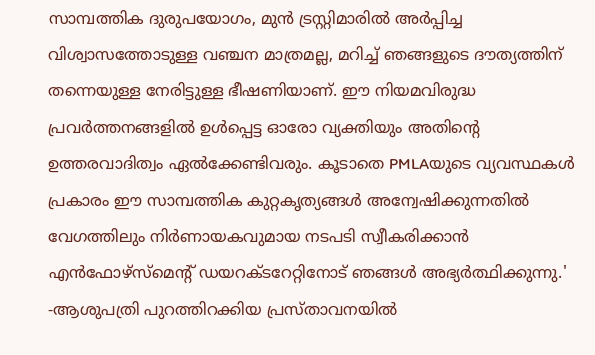സാമ്പത്തിക ദുരുപയോഗം, മുന്‍ ട്രസ്റ്റിമാരില്‍ അര്‍പ്പിച്ച വിശ്വാസത്തോടുള്ള വഞ്ചന മാത്രമല്ല, മറിച്ച് ഞങ്ങളുടെ ദൗത്യത്തിന് തന്നെയുള്ള നേരിട്ടുള്ള ഭീഷണിയാണ്. ഈ നിയമവിരുദ്ധ പ്രവര്‍ത്തനങ്ങളില്‍ ഉള്‍പ്പെട്ട ഓരോ വ്യക്തിയും അതിന്റെ ഉത്തരവാദിത്വം ഏല്‍ക്കേണ്ടിവരും. കൂടാതെ PMLAയുടെ വ്യവസ്ഥകള്‍ പ്രകാരം ഈ സാമ്പത്തിക കുറ്റകൃത്യങ്ങള്‍ അന്വേഷിക്കുന്നതില്‍ വേഗത്തിലും നിര്‍ണായകവുമായ നടപടി സ്വീകരിക്കാന്‍ എന്‍ഫോഴ്‌സ്‌മെന്റ് ഡയറക്ടറേറ്റിനോട് ഞങ്ങള്‍ അഭ്യര്‍ത്ഥിക്കുന്നു.' -ആശുപത്രി പുറത്തിറക്കിയ പ്രസ്താവനയില്‍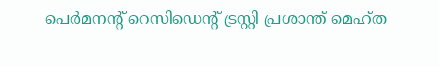പെര്‍മനന്റ് റെസിഡെന്റ് ട്രസ്റ്റി പ്രശാന്ത് മെഹ്ത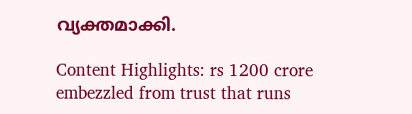വ്യക്തമാക്കി.

Content Highlights: rs 1200 crore embezzled from trust that runs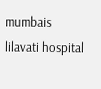mumbais lilavati hospital